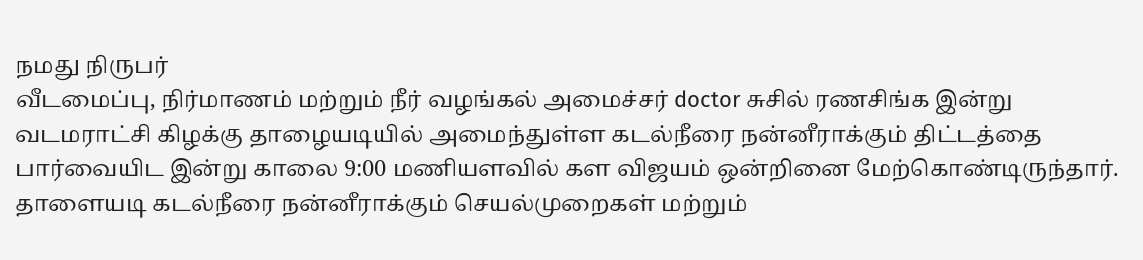நமது நிருபர்
வீடமைப்பு, நிர்மாணம் மற்றும் நீர் வழங்கல் அமைச்சர் doctor சுசில் ரணசிங்க இன்று வடமராட்சி கிழக்கு தாழையடியில் அமைந்துள்ள கடல்நீரை நன்னீராக்கும் திட்டத்தை பார்வையிட இன்று காலை 9:00 மணியளவில் கள விஜயம் ஒன்றினை மேற்கொண்டிருந்தார்.
தாளையடி கடல்நீரை நன்னீராக்கும் செயல்முறைகள் மற்றும்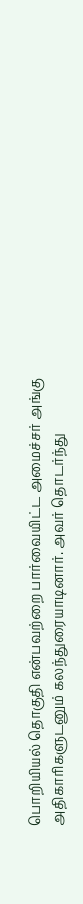பொறியியல் தொகுதி என்பவற்றை பார்வையிட்ட அமைச்சர் அங்கு அதிகாரிகளுடனும் கலந்துரையாடினார். அவர் தொடர்ந்து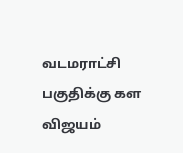வடமராட்சி பகுதிக்கு கள விஜயம்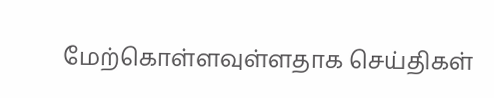மேற்கொள்ளவுள்ளதாக செய்திகள்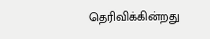தெரிவிக்கின்றது